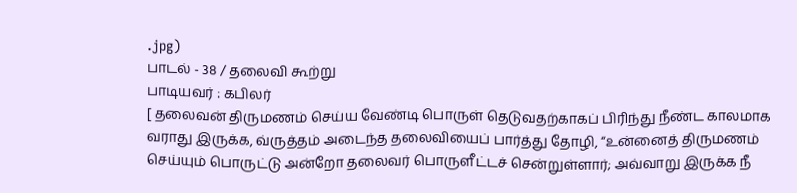.jpg)
பாடல் - 38 / தலைவி கூற்று
பாடியவர் : கபிலர்
[ தலைவன் திருமணம் செய்ய வேண்டி பொருள் தெடுவதற்காகப் பிரிந்து நீண்ட காலமாக
வராது இருக்க, வ்ருத்தம் அடைந்த தலைவியைப் பார்த்து தோழி, “உன்னைத் திருமணம்
செய்யும் பொருட்டு அன்றோ தலைவர் பொருளீட்டச் சென்றுள்ளார்; அவ்வாறு இருக்க நீ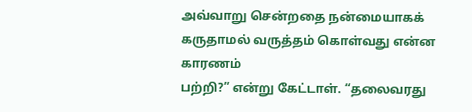அவ்வாறு சென்றதை நன்மையாகக் கருதாமல் வருத்தம் கொள்வது என்ன காரணம்
பற்றி?” என்று கேட்டாள். “தலைவரது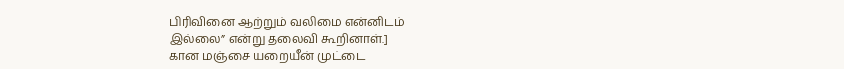பிரிவினை ஆற்றும் வலிமை என்னிடம்
இல்லை” என்று தலைவி கூறினாள்.]
கான மஞ்சை யறையீன் முட்டை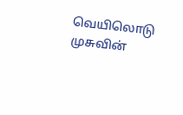வெயிலொடு முசுவின்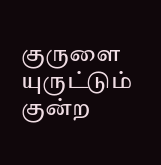குருளை யுருட்டும்
குன்ற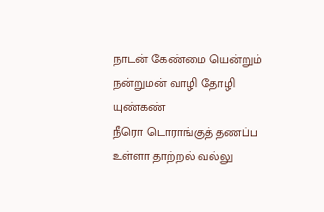நாடன் கேண்மை யென்றும்
நன்றுமன் வாழி தோழி யுண்கண்
நீரொ டொராங்குத் தணப்ப
உள்ளா தாற்றல் வல்லு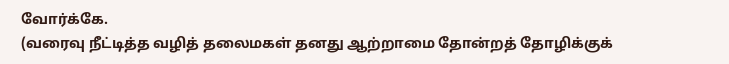வோர்க்கே.
(வரைவு நீட்டித்த வழித் தலைமகள் தனது ஆற்றாமை தோன்றத் தோழிக்குக்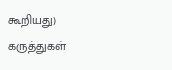கூறியது)
கருத்துகள்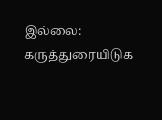இல்லை:
கருத்துரையிடுக